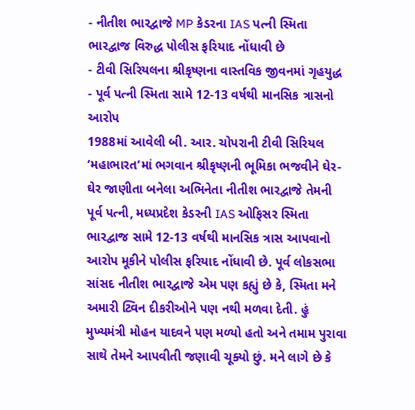- નીતીશ ભારદ્વાજે MP કેડરના IAS પત્ની સ્મિતા ભારદ્વાજ વિરુદ્ધ પોલીસ ફરિયાદ નોંધાવી છે
- ટીવી સિરિયલના શ્રીકૃષ્ણના વાસ્તવિક જીવનમાં ગૃહયુદ્ધ
- પૂર્વ પત્ની સ્મિતા સામે 12-13 વર્ષથી માનસિક ત્રાસનો આરોપ
1988માં આવેલી બી. આર. ચોપરાની ટીવી સિરિયલ ‘મહાભારત’માં ભગવાન શ્રીકૃષ્ણની ભૂમિકા ભજવીને ઘેર-ઘેર જાણીતા બનેલા અભિનેતા નીતીશ ભારદ્વાજે તેમની પૂર્વ પત્ની, મધ્યપ્રદેશ કેડરની IAS ઓફિસર સ્મિતા ભારદ્વાજ સામે 12-13 વર્ષથી માનસિક ત્રાસ આપવાનો આરોપ મૂકીને પોલીસ ફરિયાદ નોંધાવી છે. પૂર્વ લોકસભા સાંસદ નીતીશ ભારદ્વાજે એમ પણ કહ્યું છે કે, સ્મિતા મને અમારી ટ્વિન દીકરીઓને પણ નથી મળવા દેતી. હું મુખ્યમંત્રી મોહન યાદવને પણ મળ્યો હતો અને તમામ પુરાવા સાથે તેમને આપવીતી જણાવી ચૂક્યો છું. મને લાગે છે કે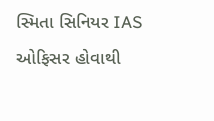સ્મિતા સિનિયર IAS ઓફિસર હોવાથી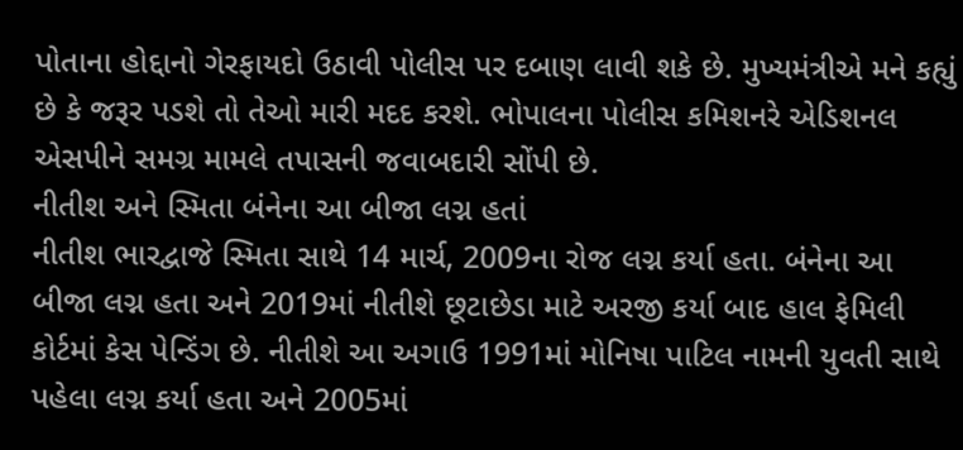પોતાના હોદ્દાનો ગેરફાયદો ઉઠાવી પોલીસ પર દબાણ લાવી શકે છે. મુખ્યમંત્રીએ મને કહ્યું છે કે જરૂર પડશે તો તેઓ મારી મદદ કરશે. ભોપાલના પોલીસ કમિશનરે એડિશનલ એસપીને સમગ્ર મામલે તપાસની જવાબદારી સોંપી છે.
નીતીશ અને સ્મિતા બંનેના આ બીજા લગ્ન હતાં
નીતીશ ભારદ્વાજે સ્મિતા સાથે 14 માર્ચ, 2009ના રોજ લગ્ન કર્યા હતા. બંનેના આ બીજા લગ્ન હતા અને 2019માં નીતીશે છૂટાછેડા માટે અરજી કર્યા બાદ હાલ ફેમિલી કોર્ટમાં કેસ પેન્ડિંગ છે. નીતીશે આ અગાઉ 1991માં મોનિષા પાટિલ નામની યુવતી સાથે પહેલા લગ્ન કર્યા હતા અને 2005માં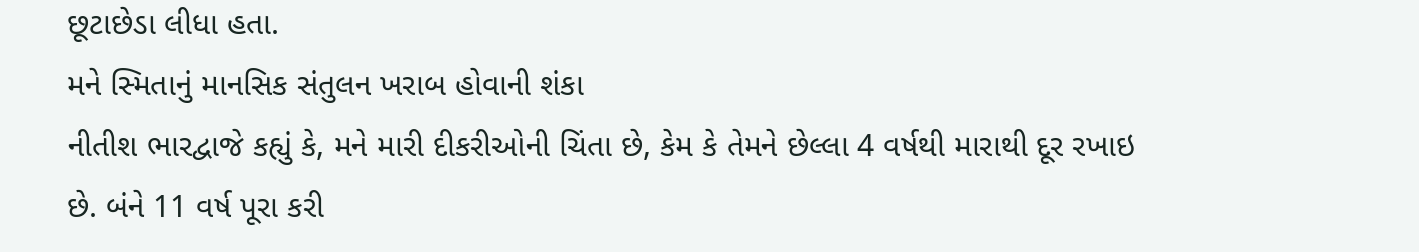છૂટાછેડા લીધા હતા.
મને સ્મિતાનું માનસિક સંતુલન ખરાબ હોવાની શંકા
નીતીશ ભારદ્વાજે કહ્યું કે, મને મારી દીકરીઓની ચિંતા છે, કેમ કે તેમને છેલ્લા 4 વર્ષથી મારાથી દૂર રખાઇ છે. બંને 11 વર્ષ પૂરા કરી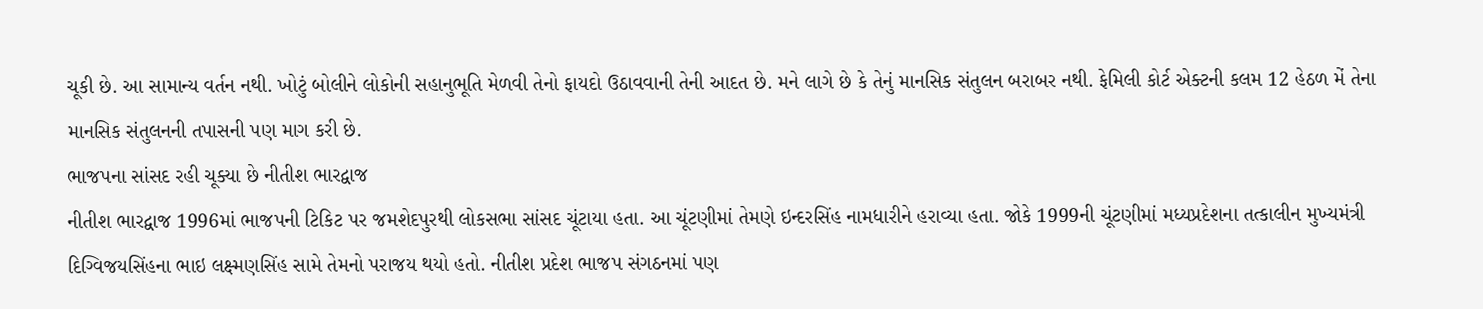ચૂકી છે. આ સામાન્ય વર્તન નથી. ખોટું બોલીને લોકોની સહાનુભૂતિ મેળવી તેનો ફાયદો ઉઠાવવાની તેની આદત છે. મને લાગે છે કે તેનું માનસિક સંતુલન બરાબર નથી. ફેમિલી કોર્ટ એક્ટની કલમ 12 હેઠળ મેં તેના માનસિક સંતુલનની તપાસની પણ માગ કરી છે.
ભાજપના સાંસદ રહી ચૂક્યા છે નીતીશ ભારદ્વાજ
નીતીશ ભારદ્વાજ 1996માં ભાજપની ટિકિટ પર જમશેદપુરથી લોકસભા સાંસદ ચૂંટાયા હતા. આ ચૂંટણીમાં તેમણે ઇન્દરસિંહ નામધારીને હરાવ્યા હતા. જોકે 1999ની ચૂંટણીમાં મધ્યપ્રદેશના તત્કાલીન મુખ્યમંત્રી દિગ્વિજયસિંહના ભાઇ લક્ષ્મણસિંહ સામે તેમનો પરાજય થયો હતો. નીતીશ પ્રદેશ ભાજપ સંગઠનમાં પણ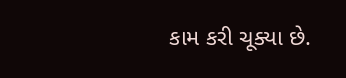કામ કરી ચૂક્યા છે.